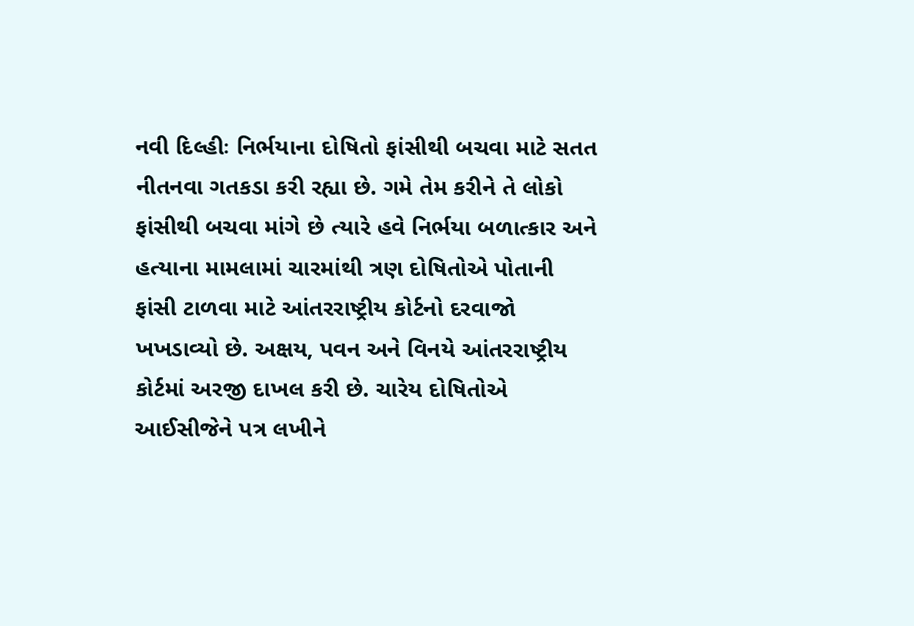નવી દિલ્હીઃ નિર્ભયાના દોષિતો ફાંસીથી બચવા માટે સતત નીતનવા ગતકડા કરી રહ્યા છે. ગમે તેમ કરીને તે લોકો ફાંસીથી બચવા માંગે છે ત્યારે હવે નિર્ભયા બળાત્કાર અને હત્યાના મામલામાં ચારમાંથી ત્રણ દોષિતોએ પોતાની ફાંસી ટાળવા માટે આંતરરાષ્ટ્રીય કોર્ટનો દરવાજો ખખડાવ્યો છે. અક્ષય, પવન અને વિનયે આંતરરાષ્ટ્રીય કોર્ટમાં અરજી દાખલ કરી છે. ચારેય દોષિતોએ આઈસીજેને પત્ર લખીને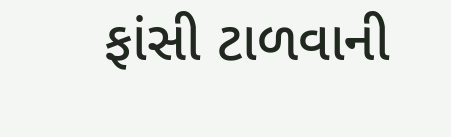ફાંસી ટાળવાની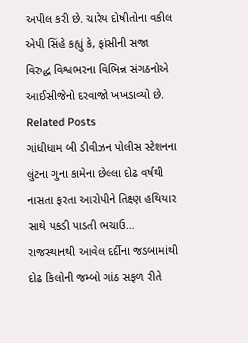અપીલ કરી છે. ચારેય દોષીતોના વકીલ એપી સિંહે કહ્યું કે, ફાંસીની સજા વિરુદ્ધ વિશ્વભરના વિભિન્ન સંગઠનોએ આઈસીજેનો દરવાજો ખખડાવ્યો છે.
Related Posts
ગાંધીધામ બી ડીવીઝન પોલીસ સ્ટેશનના લુંટના ગુના કામેના છેલ્લા દોઢ વર્ષથી નાસતા ફરતા આરોપીને તિક્ષ્ણ હથિયાર સાથે પકડી પાડતી ભચાઉ…
રાજસ્થાનથી આવેલ દર્દીના જડબામાંથી દોઢ કિલોની જમ્બો ગાંઠ સફળ રીતે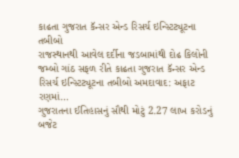કાઢતા ગુજરાત કૅન્સર એન્ડ રિસર્ચ ઇન્સ્ટિટ્યૂટના તબીબો
રાજસ્થાનથી આવેલ દર્દીના જડબામાંથી દોઢ કિલોની જમ્બો ગાંઠ સફળ રીતે કાઢતા ગુજરાત કૅન્સર એન્ડ રિસર્ચ ઇન્સ્ટિટ્યૂટના તબીબો અમદાવાદ: અફાટ રણમાં…
ગુજરાતના ઈતિહાસનું સૌથી મોટું 2.27 લાખ કરોડનું બજેટ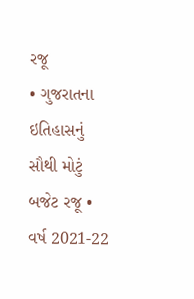રજૂ
• ગુજરાતના ઇતિહાસનું સૌથી મોટું બજેટ રજૂ • વર્ષ 2021-22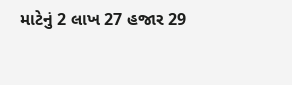માટેનું 2 લાખ 27 હજાર 29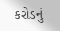કરોડનું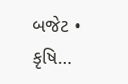બજેટ • કૃષિ…